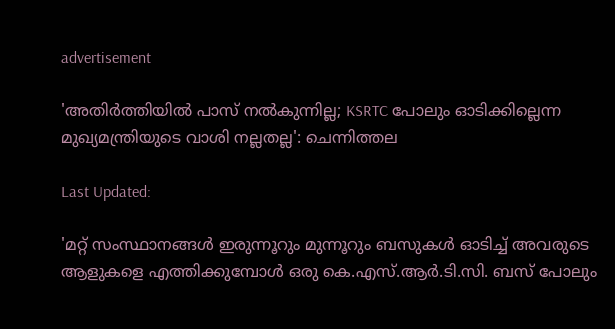advertisement

'അതിർത്തിയിൽ പാസ് നൽകുന്നില്ല; KSRTC പോലും ഓടിക്കില്ലെന്ന മുഖ്യമന്ത്രിയുടെ വാശി നല്ലതല്ല': ചെന്നിത്തല

Last Updated:

'മറ്റ് സംസ്ഥാനങ്ങള്‍ ഇരുന്നൂറും മുന്നൂറും ബസുകള്‍ ഓടിച്ച് അവരുടെ ആളുകളെ എത്തിക്കുമ്പോള്‍ ഒരു കെ.എസ്.ആര്‍.ടി.സി. ബസ് പോലും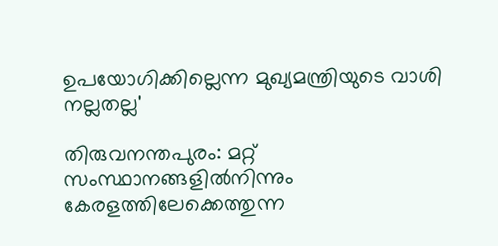ഉപയോഗിക്കില്ലെന്ന മുഖ്യമന്ത്രിയുടെ വാശി നല്ലതല്ല'

തിരുവനന്തപുരം: മറ്റ് സംസ്ഥാനങ്ങളിൽനിന്നും കേരളത്തിലേക്കെത്തുന്ന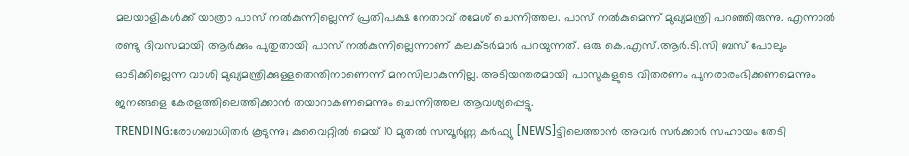മലയാളികൾക്ക് യാത്രാ പാസ് നൽകുന്നില്ലെന്ന് പ്രതിപക്ഷ നേതാവ് രമേശ് ചെന്നിത്തല. പാസ് നൽകുമെന്ന് മുഖ്യമന്ത്രി പറഞ്ഞിരുന്നു. എന്നാൽ രണ്ടു ദിവസമായി ആർക്കും പുതുതായി പാസ് നൽകുന്നില്ലെന്നാണ് കലക്ടർമാർ പറയുന്നത്. ഒരു കെ.എസ്.ആർ.ടി.സി ബസ് പോലും ഓടിക്കില്ലെന്ന വാശി മുഖ്യമന്ത്രിക്കുള്ളതെന്തിനാണെന്ന് മനസിലാകുന്നില്ല. അടിയന്തരമായി പാസുകളുടെ വിതരണം പുനരാരംഭിക്കണമെന്നും ജനങ്ങളെ കേരളത്തിലെത്തിക്കാൻ തയാറാകണമെന്നും ചെന്നിത്തല ആവശ്യപ്പെട്ടു.
TRENDING:രോഗബാധിതർ കൂടുന്നു; കുവൈറ്റിൽ മെയ് 10 മുതൽ സമ്പൂര്‍ണ്ണ കർഫ്യു [NEWS]ട്ടിലെത്താൻ അവർ സർക്കാർ സഹായം തേടി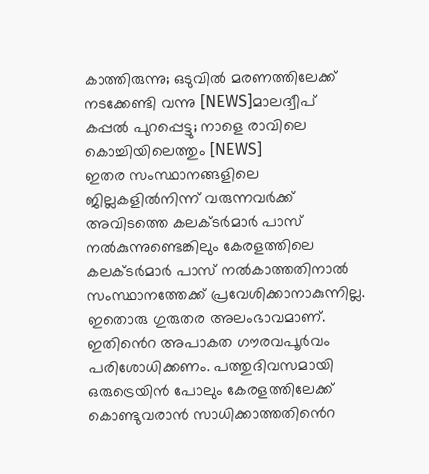കാത്തിരുന്നു; ഒടുവിൽ മരണത്തിലേക്ക് നടക്കേണ്ടി വന്നു [NEWS]മാലദ്വീപ് കപ്പല്‍ പുറപ്പെട്ടു; നാളെ രാവിലെ കൊച്ചിയിലെത്തും [NEWS]
ഇതര സംസ്ഥാനങ്ങളിലെ ജില്ലകളിൽനിന്ന് വരുന്നവർക്ക് അവിടത്തെ കലക്ടർമാർ പാസ് നൽകുന്നുണ്ടെങ്കിലും കേരളത്തിലെ കലക്ടർമാർ പാസ് നൽകാത്തതിനാൽ സംസ്ഥാനത്തേക്ക് പ്രവേശിക്കാനാകുന്നില്ല. ഇതൊരു ഗുരുതര അലംഭാവമാണ്. ഇതിൻെറ അപാകത ഗൗരവപൂർവം പരിശോധിക്കണം. പത്തുദിവസമായി ഒരുട്രെയിൻ പോലും കേരളത്തിലേക്ക് കൊണ്ടുവരാൻ സാധിക്കാത്തതിൻെറ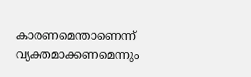കാരണമെന്താണെന്ന് വ്യക്തമാക്കണമെന്നും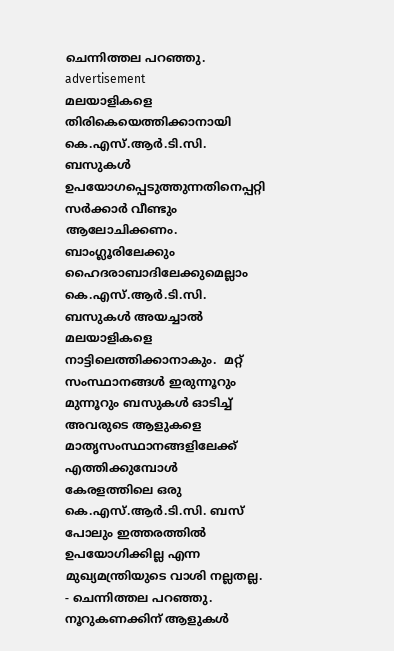ചെന്നിത്തല പറഞ്ഞു.
advertisement
മലയാളികളെ തിരികെയെത്തിക്കാനായി കെ.എസ്.ആര്‍.ടി.സി. ബസുകള്‍ ഉപയോഗപ്പെടുത്തുന്നതിനെപ്പറ്റി സര്‍ക്കാര്‍ വീണ്ടും ആലോചിക്കണം. ബാംഗ്ലൂരിലേക്കും ഹൈദരാബാദിലേക്കുമെല്ലാം കെ.എസ്.ആര്‍.ടി.സി. ബസുകള്‍ അയച്ചാല്‍ മലയാളികളെ നാട്ടിലെത്തിക്കാനാകും.  മറ്റ് സംസ്ഥാനങ്ങള്‍ ഇരുന്നൂറും മുന്നൂറും ബസുകള്‍ ഓടിച്ച് അവരുടെ ആളുകളെ മാതൃസംസ്ഥാനങ്ങളിലേക്ക് എത്തിക്കുമ്പോള്‍ കേരളത്തിലെ ഒരു കെ.എസ്.ആര്‍.ടി.സി. ബസ് പോലും ഇത്തരത്തില്‍ ഉപയോഗിക്കില്ല എന്ന മുഖ്യമന്ത്രിയുടെ വാശി നല്ലതല്ല.  - ചെന്നിത്തല പറഞ്ഞു.
നൂറുകണക്കിന് ആളുകള്‍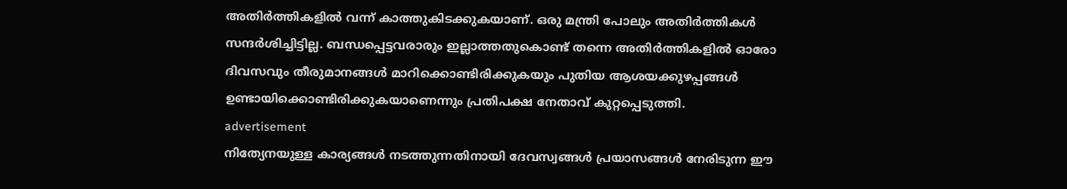അതിര്‍ത്തികളില്‍ വന്ന് കാത്തുകിടക്കുകയാണ്. ഒരു മന്ത്രി പോലും അതിര്‍ത്തികള്‍ സന്ദര്‍ശിച്ചിട്ടില്ല. ബന്ധപ്പെട്ടവരാരും ഇല്ലാത്തതുകൊണ്ട് തന്നെ അതിര്‍ത്തികളില്‍ ഓരോ ദിവസവും തീരുമാനങ്ങള്‍ മാറിക്കൊണ്ടിരിക്കുകയും പുതിയ ആശയക്കുഴപ്പങ്ങള്‍ ഉണ്ടായിക്കൊണ്ടിരിക്കുകയാണെന്നും പ്രതിപക്ഷ നേതാവ് കുറ്റപ്പെടുത്തി.
advertisement
നിത്യേനയുള്ള കാര്യങ്ങള്‍ നടത്തുന്നതിനായി ദേവസ്വങ്ങൾ പ്രയാസങ്ങള്‍ നേരിടുന്ന ഈ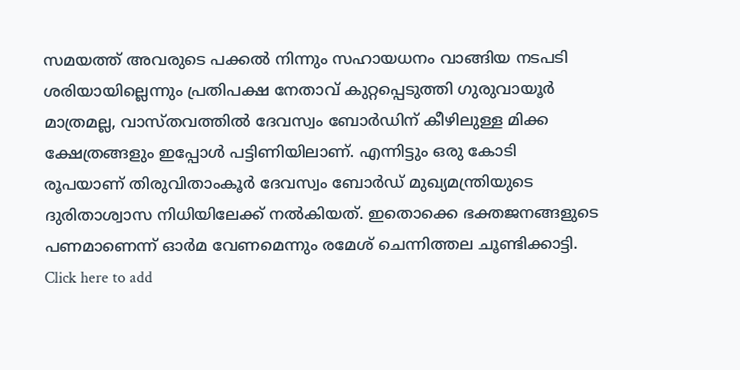സമയത്ത് അവരുടെ പക്കല്‍ നിന്നും സഹായധനം വാങ്ങിയ നടപടി ശരിയായില്ലെന്നും പ്രതിപക്ഷ നേതാവ് കുറ്റപ്പെടുത്തി ഗുരുവായൂര്‍ മാത്രമല്ല, വാസ്തവത്തില്‍ ദേവസ്വം ബോര്‍ഡിന് കീഴിലുള്ള മിക്ക ക്ഷേത്രങ്ങളും ഇപ്പോള്‍ പട്ടിണിയിലാണ്. എന്നിട്ടും ഒരു കോടി രൂപയാണ് തിരുവിതാംകൂര്‍ ദേവസ്വം ബോര്‍ഡ് മുഖ്യമന്ത്രിയുടെ ദുരിതാശ്വാസ നിധിയിലേക്ക് നല്‍കിയത്. ഇതൊക്കെ ഭക്തജനങ്ങളുടെ പണമാണെന്ന് ഓര്‍മ വേണമെന്നും രമേശ് ചെന്നിത്തല ചൂണ്ടിക്കാട്ടി.
Click here to add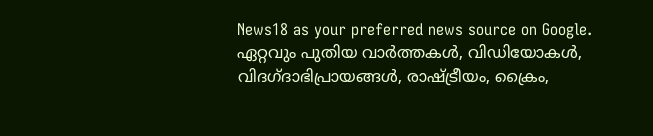News18 as your preferred news source on Google.
ഏറ്റവും പുതിയ വാർത്തകൾ, വിഡിയോകൾ, വിദഗ്ദാഭിപ്രായങ്ങൾ, രാഷ്ട്രീയം, ക്രൈം,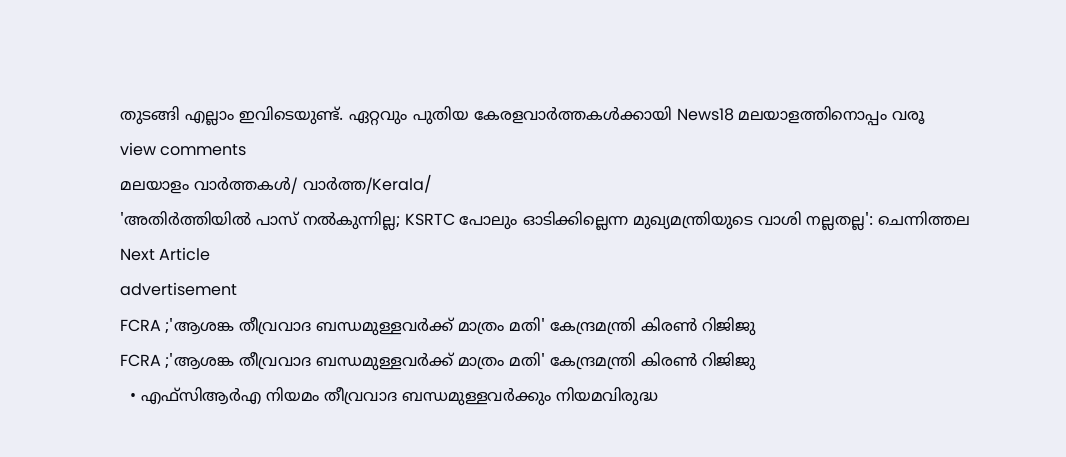തുടങ്ങി എല്ലാം ഇവിടെയുണ്ട്. ഏറ്റവും പുതിയ കേരളവാർത്തകൾക്കായി News18 മലയാളത്തിനൊപ്പം വരൂ
view comments
മലയാളം വാർത്തകൾ/ വാർത്ത/Kerala/
'അതിർത്തിയിൽ പാസ് നൽകുന്നില്ല; KSRTC പോലും ഓടിക്കില്ലെന്ന മുഖ്യമന്ത്രിയുടെ വാശി നല്ലതല്ല': ചെന്നിത്തല
Next Article
advertisement
FCRA ;'ആശങ്ക തീവ്രവാദ ബന്ധമുള്ളവർക്ക് മാത്രം മതി' കേന്ദ്രമന്ത്രി കിരണ്‍ റിജിജു
FCRA ;'ആശങ്ക തീവ്രവാദ ബന്ധമുള്ളവർക്ക് മാത്രം മതി' കേന്ദ്രമന്ത്രി കിരണ്‍ റിജിജു
  • എഫ്‌സിആർഎ നിയമം തീവ്രവാദ ബന്ധമുള്ളവർക്കും നിയമവിരുദ്ധ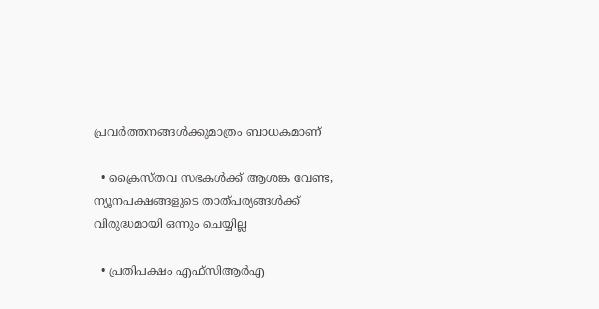പ്രവർത്തനങ്ങൾക്കുമാത്രം ബാധകമാണ്

  • ക്രൈസ്തവ സഭകൾക്ക് ആശങ്ക വേണ്ട, ന്യൂനപക്ഷങ്ങളുടെ താത്പര്യങ്ങൾക്ക് വിരുദ്ധമായി ഒന്നും ചെയ്യില്ല

  • പ്രതിപക്ഷം എഫ്‌സിആർഎ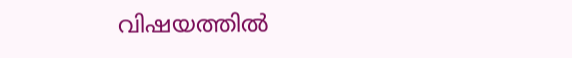വിഷയത്തിൽ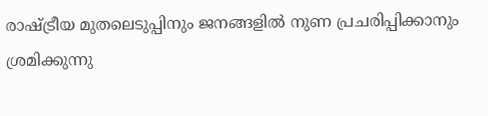രാഷ്ട്രീയ മുതലെടുപ്പിനും ജനങ്ങളിൽ നുണ പ്രചരിപ്പിക്കാനും ശ്രമിക്കുന്നു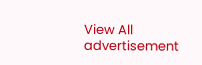View All
advertisement